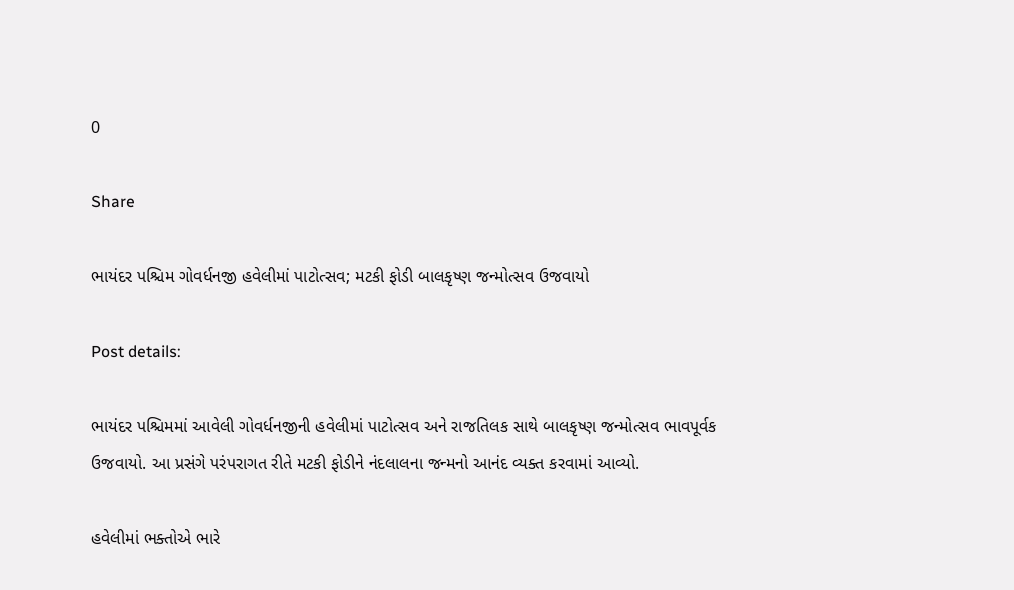0

Share

ભાયંદર પશ્ચિમ ગોવર્ધનજી હવેલીમાં પાટોત્સવ; મટકી ફોડી બાલકૃષ્ણ જન્મોત્સવ ઉજવાયો

Post details:

ભાયંદર પશ્ચિમમાં આવેલી ગોવર્ધનજીની હવેલીમાં પાટોત્સવ અને રાજતિલક સાથે બાલકૃષ્ણ જન્મોત્સવ ભાવપૂર્વક ઉજવાયો. આ પ્રસંગે પરંપરાગત રીતે મટકી ફોડીને નંદલાલના જન્મનો આનંદ વ્યક્ત કરવામાં આવ્યો.

હવેલીમાં ભક્તોએ ભારે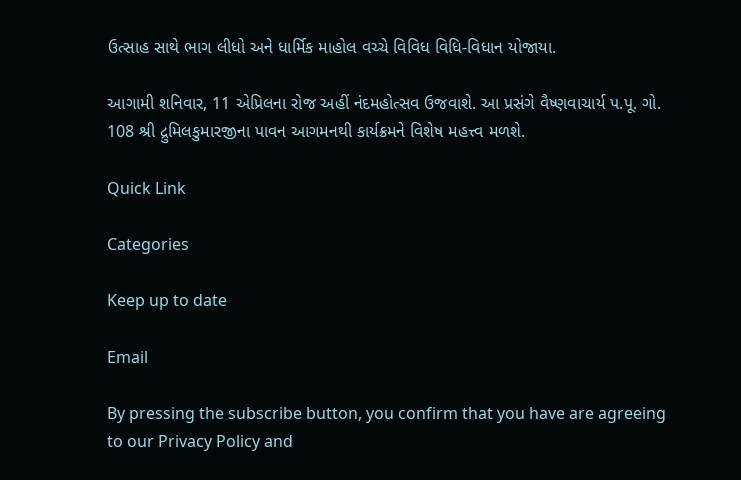ઉત્સાહ સાથે ભાગ લીધો અને ધાર્મિક માહોલ વચ્ચે વિવિધ વિધિ-વિધાન યોજાયા.

આગામી શનિવાર, 11 એપ્રિલના રોજ અહીં નંદમહોત્સવ ઉજવાશે. આ પ્રસંગે વૈષ્ણવાચાર્ય પ.પૂ. ગો. 108 શ્રી દ્રુમિલકુમારજીના પાવન આગમનથી કાર્યક્રમને વિશેષ મહત્ત્વ મળશે.

Quick Link

Categories

Keep up to date

Email

By pressing the subscribe button, you confirm that you have are agreeing to our Privacy Policy and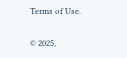Terms of Use.

© 2025,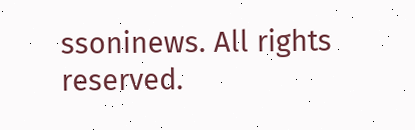ssoninews. All rights reserved.